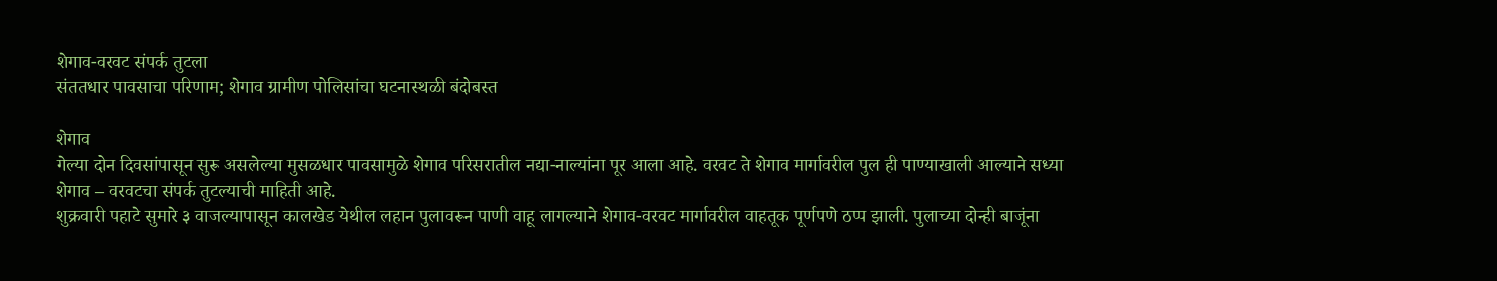शेगाव-वरवट संपर्क तुटला
संततधार पावसाचा परिणाम; शेगाव ग्रामीण पोलिसांचा घटनास्थळी बंदोबस्त

शेगाव
गेल्या दोन दिवसांपासून सुरू असलेल्या मुसळधार पावसामुळे शेगाव परिसरातील नद्या-नाल्यांना पूर आला आहे. वरवट ते शेगाव मार्गावरील पुल ही पाण्याखाली आल्याने सध्या शेगाव – वरवटचा संपर्क तुटल्याची माहिती आहे.
शुक्रवारी पहाटे सुमारे ३ वाजल्यापासून कालखेड येथील लहान पुलावरून पाणी वाहू लागल्याने शेगाव-वरवट मार्गावरील वाहतूक पूर्णपणे ठप्प झाली. पुलाच्या दोन्ही बाजूंना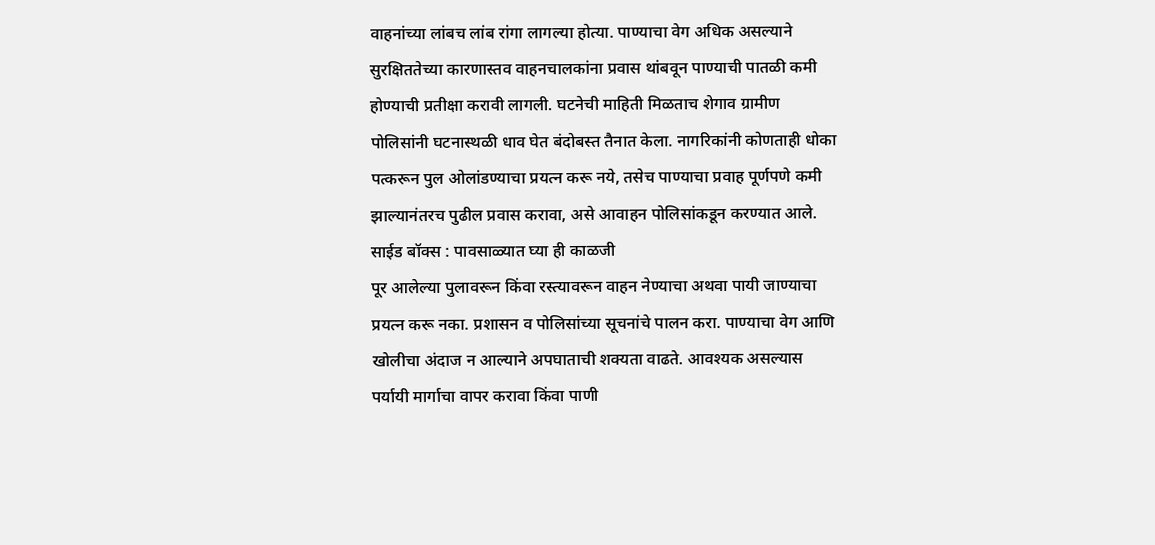वाहनांच्या लांबच लांब रांगा लागल्या होत्या. पाण्याचा वेग अधिक असल्याने सुरक्षिततेच्या कारणास्तव वाहनचालकांना प्रवास थांबवून पाण्याची पातळी कमी होण्याची प्रतीक्षा करावी लागली. घटनेची माहिती मिळताच शेगाव ग्रामीण पोलिसांनी घटनास्थळी धाव घेत बंदोबस्त तैनात केला. नागरिकांनी कोणताही धोका पत्करून पुल ओलांडण्याचा प्रयत्न करू नये, तसेच पाण्याचा प्रवाह पूर्णपणे कमी झाल्यानंतरच पुढील प्रवास करावा, असे आवाहन पोलिसांकडून करण्यात आले.
साईड बॉक्स : पावसाळ्यात घ्या ही काळजी
पूर आलेल्या पुलावरून किंवा रस्त्यावरून वाहन नेण्याचा अथवा पायी जाण्याचा प्रयत्न करू नका. प्रशासन व पोलिसांच्या सूचनांचे पालन करा. पाण्याचा वेग आणि खोलीचा अंदाज न आल्याने अपघाताची शक्यता वाढते. आवश्यक असल्यास पर्यायी मार्गाचा वापर करावा किंवा पाणी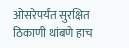ओसरेपर्यंत सुरक्षित ठिकाणी थांबणे हाच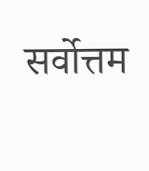सर्वोत्तम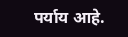पर्याय आहे.